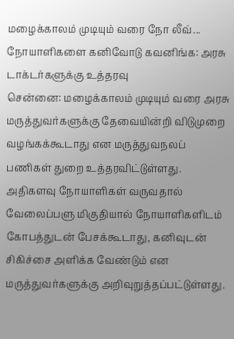மழைக்காலம் முடியும் வரை நோ லீவ்... நோயாளிகளை கனிவோடு கவனிங்க: அரசு டாக்டர்களுக்கு உத்தரவு
சென்னை: மழைக்காலம் முடியும் வரை அரசு மருத்துவர்களுக்கு தேவையின்றி விடுமுறை வழங்கக்கூடாது என மருத்துவநலப் பணிகள் துறை உத்தரவிட்டுள்ளது. அதிகளவு நோயாளிகள் வருவதால் வேலைப்பளு மிகுதியால் நோயாளிகளிடம் கோபத்துடன் பேசக்கூடாது, கனிவுடன் சிகிச்சை அளிக்க வேண்டும் என மருத்துவர்களுக்கு அறிவுறுத்தப்பட்டுள்ளது.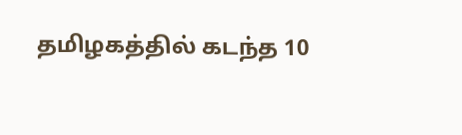தமிழகத்தில் கடந்த 10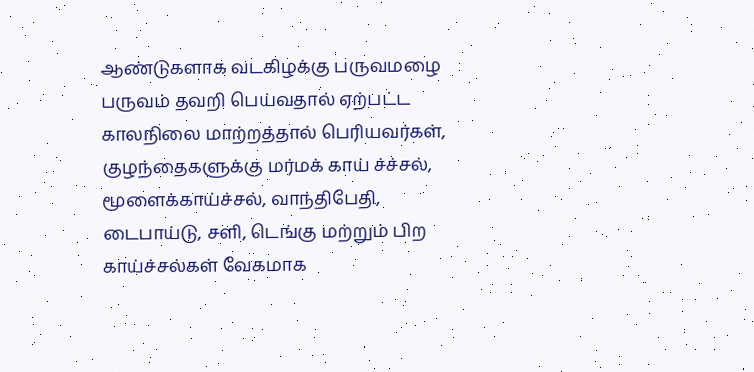ஆண்டுகளாக வடகிழக்கு பருவமழை பருவம் தவறி பெய்வதால் ஏற்பட்ட காலநிலை மாற்றத்தால் பெரியவர்கள், குழந்தைகளுக்கு மர்மக் காய் ச்ச்சல், மூளைக்காய்ச்சல், வாந்திபேதி, டைபாய்டு, சளி, டெங்கு மற்றும் பிற காய்ச்சல்கள் வேகமாக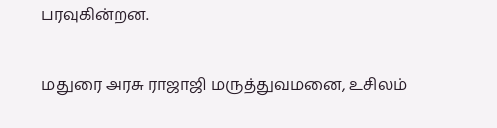பரவுகின்றன.

மதுரை அரசு ராஜாஜி மருத்துவமனை, உசிலம்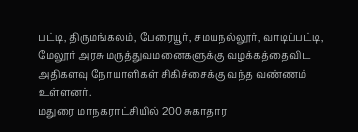பட்டி, திருமங்கலம், பேரையூர், சமயநல்லூர், வாடிப்பட்டி, மேலூர் அரசு மருத்துவமனைகளுக்கு வழக்கத்தைவிட அதிகளவு நோயாளிகள் சிகிச்சைக்கு வந்த வண்ணம் உள்ளனர்.
மதுரை மாநகராட்சியில் 200 சுகாதார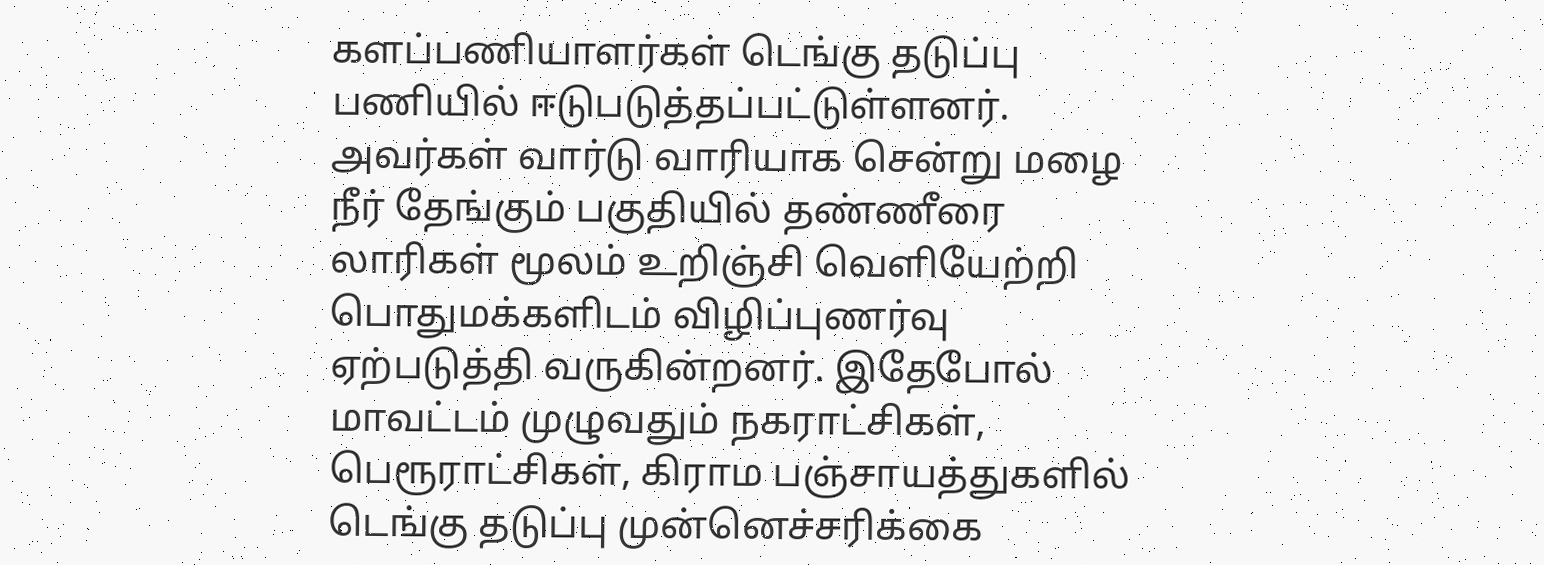களப்பணியாளர்கள் டெங்கு தடுப்பு பணியில் ஈடுபடுத்தப்பட்டுள்ளனர். அவர்கள் வார்டு வாரியாக சென்று மழை நீர் தேங்கும் பகுதியில் தண்ணீரை லாரிகள் மூலம் உறிஞ்சி வெளியேற்றி பொதுமக்களிடம் விழிப்புணர்வு ஏற்படுத்தி வருகின்றனர். இதேபோல் மாவட்டம் முழுவதும் நகராட்சிகள், பெரூராட்சிகள், கிராம பஞ்சாயத்துகளில் டெங்கு தடுப்பு முன்னெச்சரிக்கை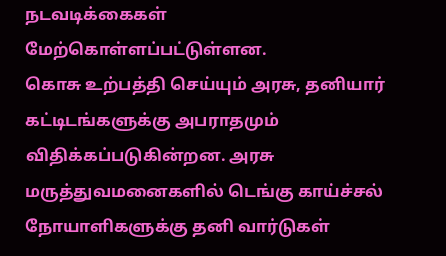நடவடிக்கைகள் மேற்கொள்ளப்பட்டுள்ளன.
கொசு உற்பத்தி செய்யும் அரசு, தனியார் கட்டிடங்களுக்கு அபராதமும் விதிக்கப்படுகின்றன. அரசு மருத்துவமனைகளில் டெங்கு காய்ச்சல் நோயாளிகளுக்கு தனி வார்டுகள்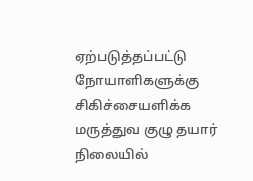ஏற்படுத்தப்பட்டு நோயாளிகளுக்கு சிகிச்சையளிக்க மருத்துவ குழு தயார் நிலையில்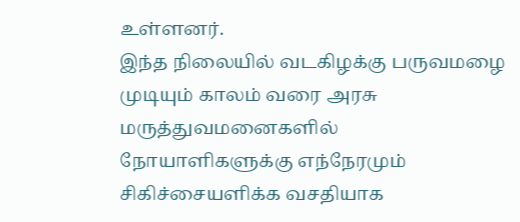உள்ளனர்.
இந்த நிலையில் வடகிழக்கு பருவமழை முடியும் காலம் வரை அரசு மருத்துவமனைகளில் நோயாளிகளுக்கு எந்நேரமும் சிகிச்சையளிக்க வசதியாக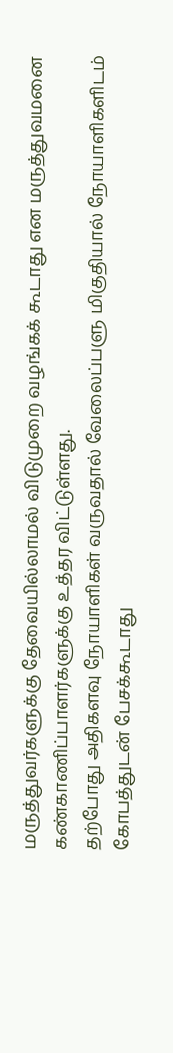மருத்துவர்களுக்கு தேவையில்லாமல் விடுமுறை வழங்கக் கூடாது என மருத்துவமனை கண்காணிப்பாளர்களுக்கு உத்தர விட்டுள்ளது.
தற்போது அதிகளவு நோயாளிகள் வருவதால் வேலைப்பளு மிகுதியால் நோயாளிகளிடம் கோபத்துடன் பேசக்கூடாது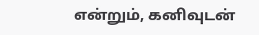என்றும், கனிவுடன்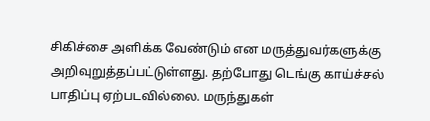சிகிச்சை அளிக்க வேண்டும் என மருத்துவர்களுக்கு அறிவுறுத்தப்பட்டுள்ளது. தற்போது டெங்கு காய்ச்சல் பாதிப்பு ஏற்படவில்லை. மருந்துகள்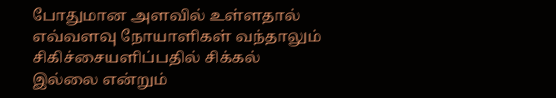போதுமான அளவில் உள்ளதால் எவ்வளவு நோயாளிகள் வந்தாலும் சிகிச்சையளிப்பதில் சிக்கல் இல்லை என்றும்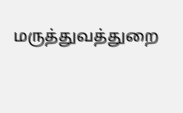மருத்துவத்துறை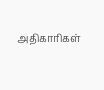அதிகாரிகள்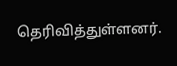தெரிவித்துள்ளனர்.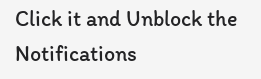Click it and Unblock the Notifications